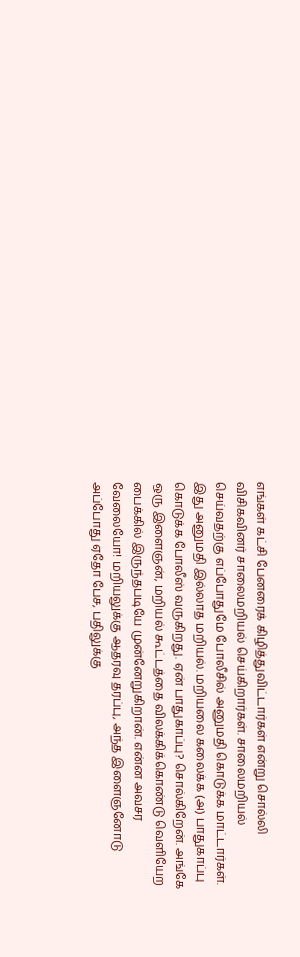எங்கள் கட்சி பேனரைக் கிழித்துவிட்டார்கள் என்று சொல்லி விசிகவினர் சாலைமறியல் செய்கிறார்கள். சாலைமறியல் செய்வதற்கு எப்போதுமே போலீசில் அனுமதி கொடுக்க மாட்டார்கள். இது அனுமதி இல்லாத மறியல். மறியலை கலைக்க (அ) பாதுகாப்பு கொடுக்க போலீஸ் வருகிறது. ஏன் பாதுகாப்பு? சொல்கிறேன். அங்கே ஒரு இளைஞன், மறியல் கூட்டத்தை விலக்கிக்கொண்டு வெளியேற பைக்கில் இருந்தபடியே முன்னேறுகிறான். என்ன அவசர வேலையோ! மறியலுக்கு ஆதரவு தரப்பு, அந்த இளைஞனோடு அப்போது ஏதோ பேச, பதிலுக்கு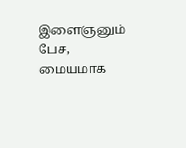இளைஞனும் பேச, மையமாக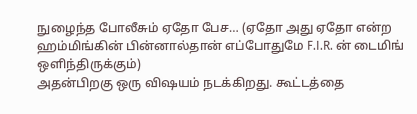நுழைந்த போலீசும் ஏதோ பேச… (ஏதோ அது ஏதோ என்ற ஹம்மிங்கின் பின்னால்தான் எப்போதுமே F.I.R. ன் டைமிங் ஒளிந்திருக்கும்)
அதன்பிறகு ஒரு விஷயம் நடக்கிறது. கூட்டத்தை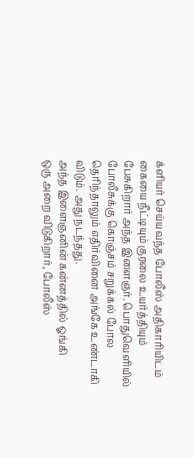க்ளியர் செய்யவந்த போலீஸ் அதிகாரியிடம் கையை நீட்டியும் குரலை உயர்த்தியும் பேசுகிறார் அந்த இளைஞர். பொதுவெளியில் போலீசுக்கு கொஞ்சம் சறுக்கல் போல தெரிந்தாலும் எதிர்வினை அங்கே உண்டாகி விடும். அது நடந்தது.
அந்த இளைஞனின் கன்னத்தில் ஓங்கி
ஒரு அறை விடுகிறார், போலீஸ்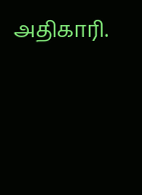அதிகாரி.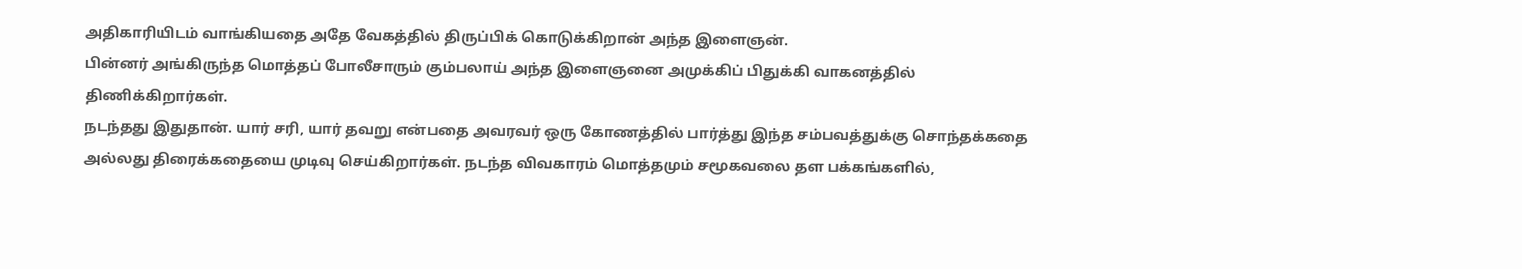அதிகாரியிடம் வாங்கியதை அதே வேகத்தில் திருப்பிக் கொடுக்கிறான் அந்த இளைஞன்.
பின்னர் அங்கிருந்த மொத்தப் போலீசாரும் கும்பலாய் அந்த இளைஞனை அமுக்கிப் பிதுக்கி வாகனத்தில் திணிக்கிறார்கள்.
நடந்தது இதுதான். யார் சரி, யார் தவறு என்பதை அவரவர் ஒரு கோணத்தில் பார்த்து இந்த சம்பவத்துக்கு சொந்தக்கதை அல்லது திரைக்கதையை முடிவு செய்கிறார்கள். நடந்த விவகாரம் மொத்தமும் சமூகவலை தள பக்கங்களில்,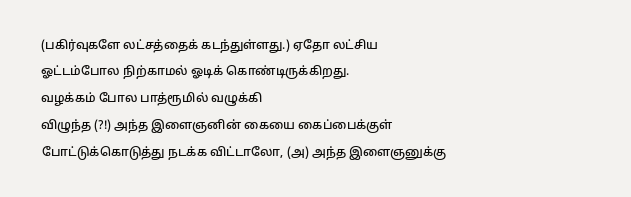(பகிர்வுகளே லட்சத்தைக் கடந்துள்ளது.) ஏதோ லட்சிய ஓட்டம்போல நிற்காமல் ஓடிக் கொண்டிருக்கிறது.
வழக்கம் போல பாத்ரூமில் வழுக்கி
விழுந்த (?!) அந்த இளைஞனின் கையை கைப்பைக்குள் போட்டுக்கொடுத்து நடக்க விட்டாலோ, (அ) அந்த இளைஞனுக்கு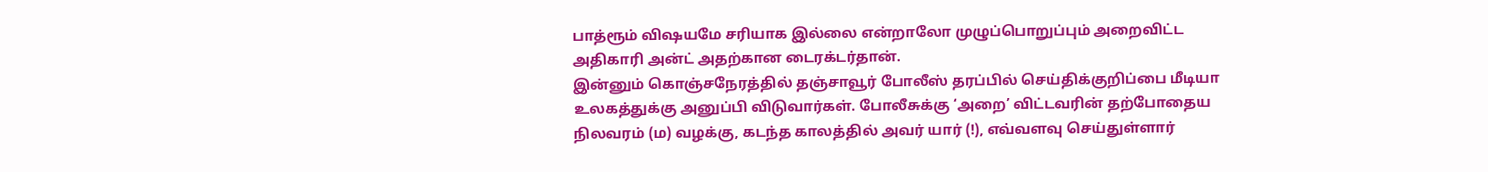பாத்ரூம் விஷயமே சரியாக இல்லை என்றாலோ முழுப்பொறுப்பும் அறைவிட்ட அதிகாரி அன்ட் அதற்கான டைரக்டர்தான்.
இன்னும் கொஞ்சநேரத்தில் தஞ்சாவூர் போலீஸ் தரப்பில் செய்திக்குறிப்பை மீடியா உலகத்துக்கு அனுப்பி விடுவார்கள். போலீசுக்கு ‘அறை’ விட்டவரின் தற்போதைய நிலவரம் (ம) வழக்கு, கடந்த காலத்தில் அவர் யார் (!), எவ்வளவு செய்துள்ளார்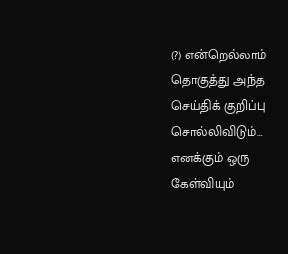(?) என்றெல்லாம் தொகுத்து அந்த செய்திக் குறிப்பு சொல்லிவிடும்…
எனக்கும் ஒரு கேள்வியும்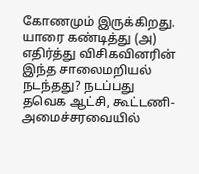கோணமும் இருக்கிறது. யாரை கண்டித்து (அ) எதிர்த்து விசிகவினரின் இந்த சாலைமறியல் நடந்தது? நடப்பது தவெக ஆட்சி, கூட்டணி- அமைச்சரவையில்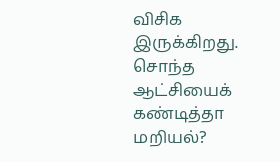விசிக இருக்கிறது. சொந்த ஆட்சியைக் கண்டித்தா மறியல்?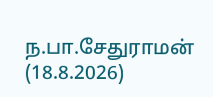ந.பா.சேதுராமன்
(18.8.2026)